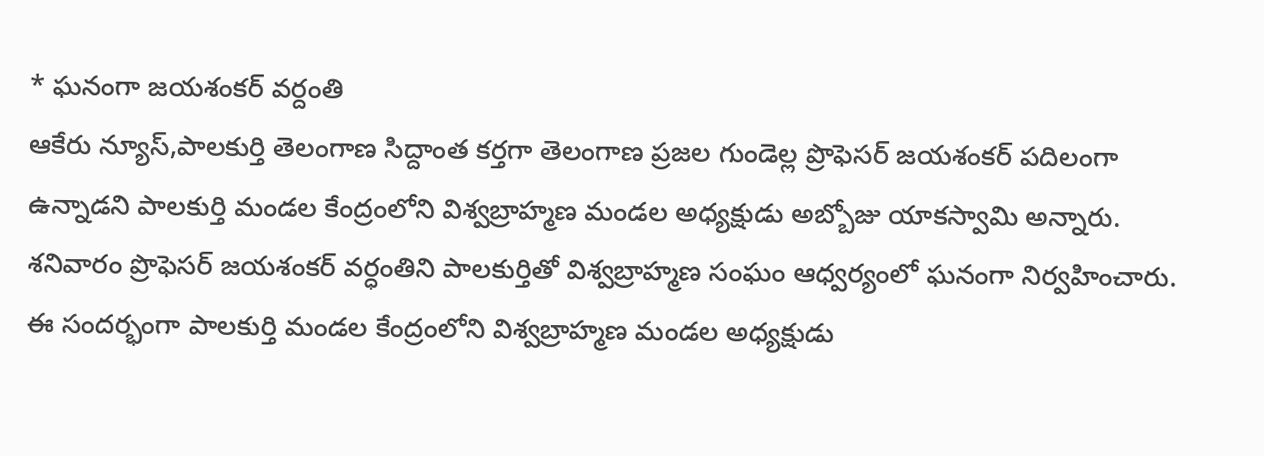* ఘనంగా జయశంకర్ వర్దంతి
ఆకేరు న్యూస్,పాలకుర్తి తెలంగాణ సిద్దాంత కర్తగా తెలంగాణ ప్రజల గుండెల్ల ప్రొఫెసర్ జయశంకర్ పదిలంగా ఉన్నాడని పాలకుర్తి మండల కేంద్రంలోని విశ్వబ్రాహ్మణ మండల అధ్యక్షుడు అబ్బోజు యాకస్వామి అన్నారు. శనివారం ప్రొఫెసర్ జయశంకర్ వర్ధంతిని పాలకుర్తితో విశ్వబ్రాహ్మణ సంఘం ఆధ్వర్యంలో ఘనంగా నిర్వహించారు. ఈ సందర్భంగా పాలకుర్తి మండల కేంద్రంలోని విశ్వబ్రాహ్మణ మండల అధ్యక్షుడు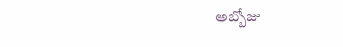అబ్బోజు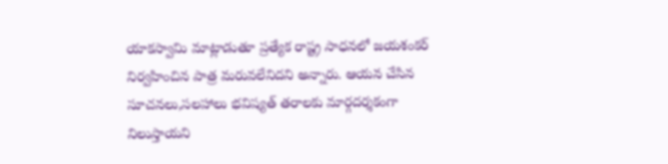యాకస్వామి మాట్లాడుతూ ప్రత్యేక రాష్ట్ర సాధనలో జయశంకర్ నిర్వహించిన పాత్ర మరువలేనిదని అన్నారు. ఆయన చేసిన సూచనలు,సలహాలు భవిష్యత్ తరాలకు మార్గదర్శకంగా నిలుస్తాయని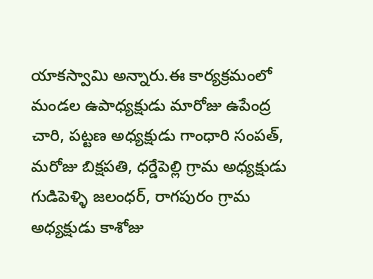యాకస్వామి అన్నారు.ఈ కార్యక్రమంలో మండల ఉపాధ్యక్షుడు మారోజు ఉపేంద్ర చారి, పట్టణ అధ్యక్షుడు గాంధారి సంపత్, మరోజు బిక్షపతి, ధర్డేపెల్లి గ్రామ అధ్యక్షుడు గుడిపెళ్ళి జలంధర్, రాగపురం గ్రామ అధ్యక్షుడు కాశోజు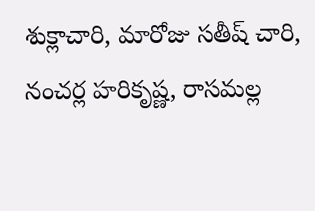శుక్లాచారి, మారోజు సతీష్ చారి, నంచర్ల హరికృష్ణ, రాసమల్ల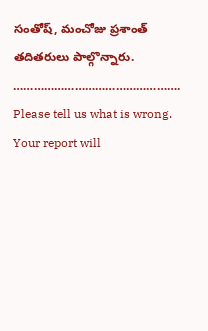సంతోష్, మంచోజు ప్రశాంత్ తదితరులు పాల్గొన్నారు.
………………………………………….
Please tell us what is wrong. Your report will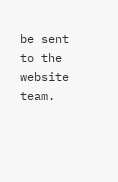be sent to the website team.